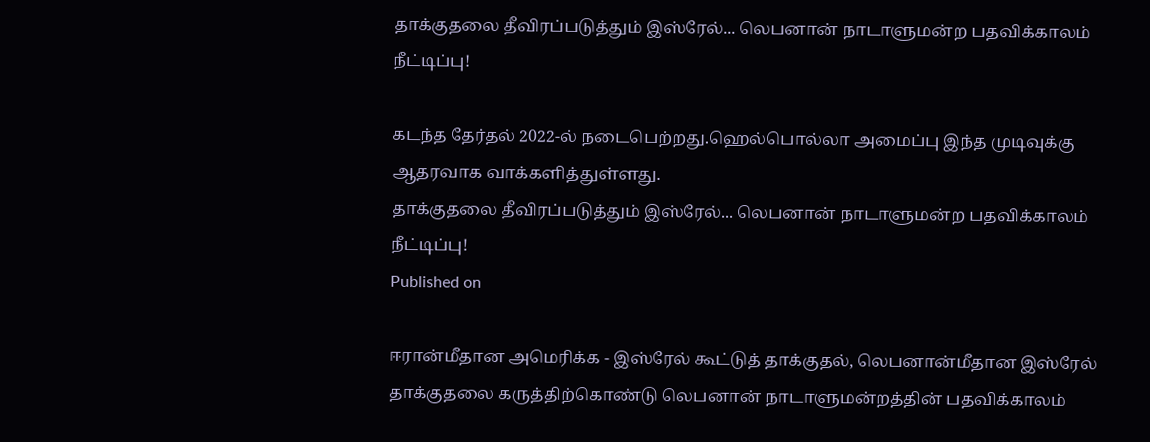தாக்குதலை தீவிரப்படுத்தும் இஸ்ரேல்... லெபனான் நாடாளுமன்ற பதவிக்காலம் நீட்டிப்பு!

கடந்த தேர்தல் 2022-ல் நடைபெற்றது.ஹெல்பொல்லா அமைப்பு இந்த முடிவுக்கு ஆதரவாக வாக்களித்துள்ளது.
தாக்குதலை தீவிரப்படுத்தும் இஸ்ரேல்... லெபனான் நாடாளுமன்ற பதவிக்காலம் நீட்டிப்பு!
Published on

ஈரான்மீதான அமெரிக்க - இஸ்ரேல் கூட்டுத் தாக்குதல், லெபனான்மீதான இஸ்ரேல் தாக்குதலை கருத்திற்கொண்டு லெபனான் நாடாளுமன்றத்தின் பதவிக்காலம்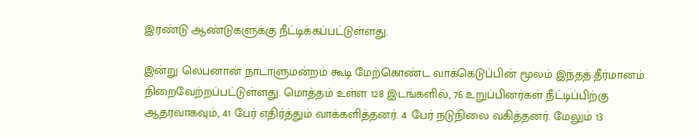இரண்டு ஆண்டுகளுக்கு நீட்டிக்கப்பட்டுள்ளது.

இன்று லெபனான் நாடாளுமன்றம் கூடி மேற்கொண்ட வாக்கெடுப்பின் மூலம் இந்தத் தீர்மானம் நிறைவேற்றப்பட்டுள்ளது. மொத்தம் உள்ள 128 இடங்களில், 76 உறுப்பினர்கள் நீட்டிப்பிற்கு ஆதரவாகவும், 41 பேர் எதிர்த்தும் வாக்களித்தனர். 4 பேர் நடுநிலை வகித்தனர். மேலும் 13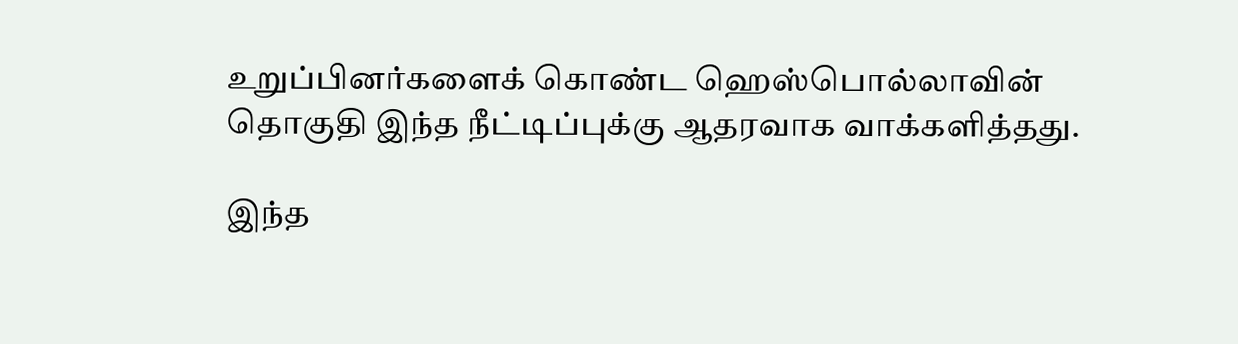உறுப்பினர்களைக் கொண்ட ஹெஸ்பொல்லாவின் தொகுதி இந்த நீட்டிப்புக்கு ஆதரவாக வாக்களித்தது.

இந்த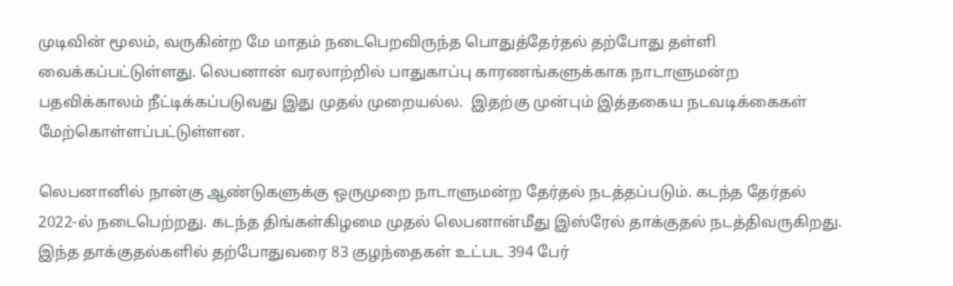முடிவின் மூலம், வருகின்ற மே மாதம் நடைபெறவிருந்த பொதுத்தேர்தல் தற்போது தள்ளி வைக்கப்பட்டுள்ளது. லெபனான் வரலாற்றில் பாதுகாப்பு காரணங்களுக்காக நாடாளுமன்ற பதவிக்காலம் நீட்டிக்கப்படுவது இது முதல் முறையல்ல.  இதற்கு முன்பும் இத்தகைய நடவடிக்கைகள் மேற்கொள்ளப்பட்டுள்ளன.

லெபனானில் நான்கு ஆண்டுகளுக்கு ஒருமுறை நாடாளுமன்ற தேர்தல் நடத்தப்படும். கடந்த தேர்தல் 2022-ல் நடைபெற்றது. கடந்த திங்கள்கிழமை முதல் லெபனான்மீது இஸ்ரேல் தாக்குதல் நடத்திவருகிறது. இந்த தாக்குதல்களில் தற்போதுவரை 83 குழந்தைகள் உட்பட 394 பேர்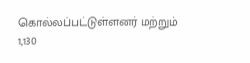கொல்லப்பட்டுள்ளனர் மற்றும் 1,130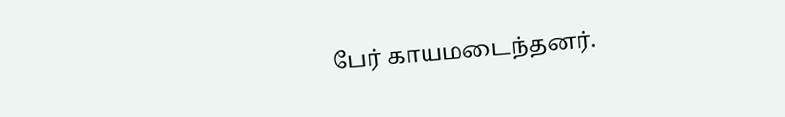பேர் காயமடைந்தனர்.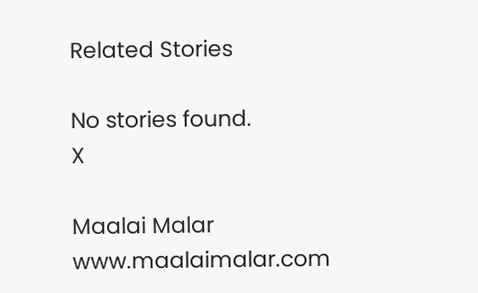Related Stories

No stories found.
X

Maalai Malar
www.maalaimalar.com